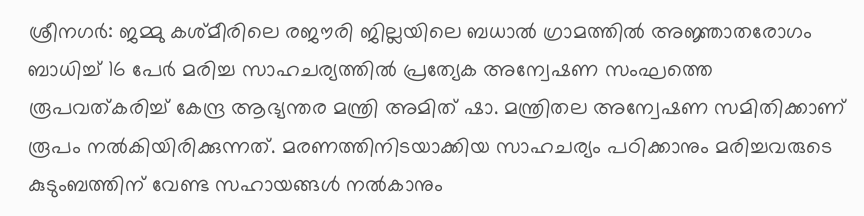ശ്രീനഗര്‍: ജമ്മു കശ്മീരിലെ രജൗരി ജില്ലയിലെ ബധാല്‍ ഗ്രാമത്തില്‍ അജ്ഞാതരോഗം ബാധിച്ച് 16 പേര്‍ മരിച്ച സാഹചര്യത്തില്‍ പ്രത്യേക അന്വേഷണ സംഘത്തെ രൂപവത്കരിച്ച് കേന്ദ്ര ആഭ്യന്തര മന്ത്രി അമിത് ഷാ. മന്ത്രിതല അന്വേഷണ സമിതിക്കാണ് രൂപം നല്‍കിയിരിക്കുന്നത്. മരണത്തിനിടയാക്കിയ സാഹചര്യം പഠിക്കാനും മരിച്ചവരുടെ കുടുംബത്തിന് വേണ്ട സഹായങ്ങള്‍ നല്‍കാനും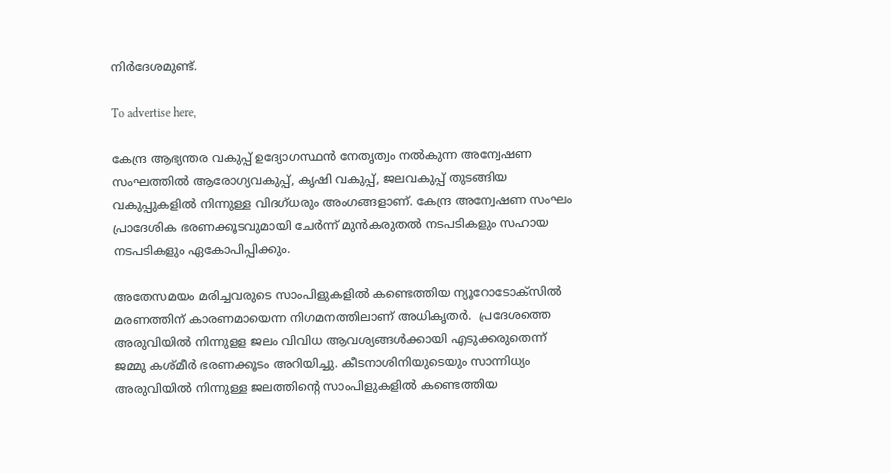നിര്‍ദേശമുണ്ട്.

To advertise here,

കേന്ദ്ര ആഭ്യന്തര വകുപ്പ് ഉദ്യോഗസ്ഥന്‍ നേതൃത്വം നല്‍കുന്ന അന്വേഷണ സംഘത്തില്‍ ആരോഗ്യവകുപ്പ്, കൃഷി വകുപ്പ്, ജലവകുപ്പ് തുടങ്ങിയ വകുപ്പുകളില്‍ നിന്നുള്ള വിദഗ്ധരും അംഗങ്ങളാണ്. കേന്ദ്ര അന്വേഷണ സംഘം പ്രാദേശിക ഭരണക്കൂടവുമായി ചേര്‍ന്ന് മുന്‍കരുതല്‍ നടപടികളും സഹായ നടപടികളും ഏകോപിപ്പിക്കും.

അതേസമയം മരിച്ചവരുടെ സാംപിളുകളില്‍ കണ്ടെത്തിയ ന്യൂറോടോക്‌സില്‍ മരണത്തിന് കാരണമായെന്ന നിഗമനത്തിലാണ് അധികൃതര്‍.  പ്രദേശത്തെ അരുവിയില്‍ നിന്നുളള ജലം വിവിധ ആവശ്യങ്ങള്‍ക്കായി എടുക്കരുതെന്ന് ജമ്മു കശ്മീര്‍ ഭരണക്കൂടം അറിയിച്ചു. കീടനാശിനിയുടെയും സാന്നിധ്യം അരുവിയില്‍ നിന്നുള്ള ജലത്തിന്റെ സാംപിളുകളില്‍ കണ്ടെത്തിയ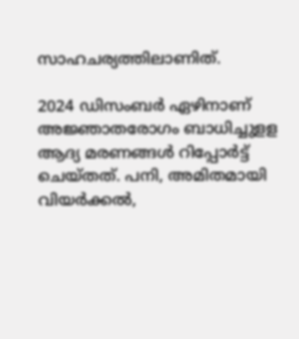സാഹചര്യത്തിലാണിത്.

2024 ഡിസംബര്‍ ഏഴിനാണ് അജ്ഞാതരോഗം ബാധിച്ചുളള ആദ്യ മരണങ്ങള്‍ റിപ്പോര്‍ട്ട് ചെയ്തത്. പനി, അമിതമായി വിയര്‍ക്കല്‍,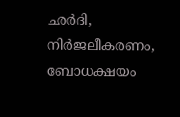ഛര്‍ദി, നിര്‍ജലീകരണം, ബോധക്ഷയം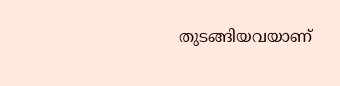തുടങ്ങിയവയാണ്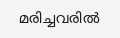മരിച്ചവരില്‍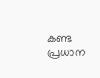കണ്ട പ്രധാന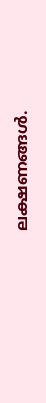ലക്ഷണങ്ങള്‍.